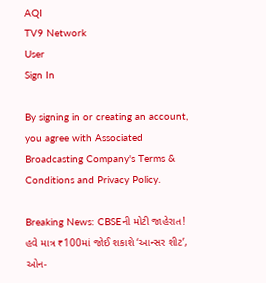AQI
TV9 Network
User
Sign In

By signing in or creating an account, you agree with Associated Broadcasting Company's Terms & Conditions and Privacy Policy.

Breaking News: CBSEની મોટી જાહેરાત! હવે માત્ર ₹100માં જોઈ શકાશે ‘આન્સર શીટ’, ઓન-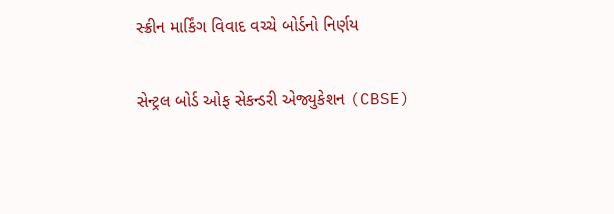સ્ક્રીન માર્કિંગ વિવાદ વચ્ચે બોર્ડનો નિર્ણય

સેન્ટ્રલ બોર્ડ ઓફ સેકન્ડરી એજ્યુકેશન (CBSE)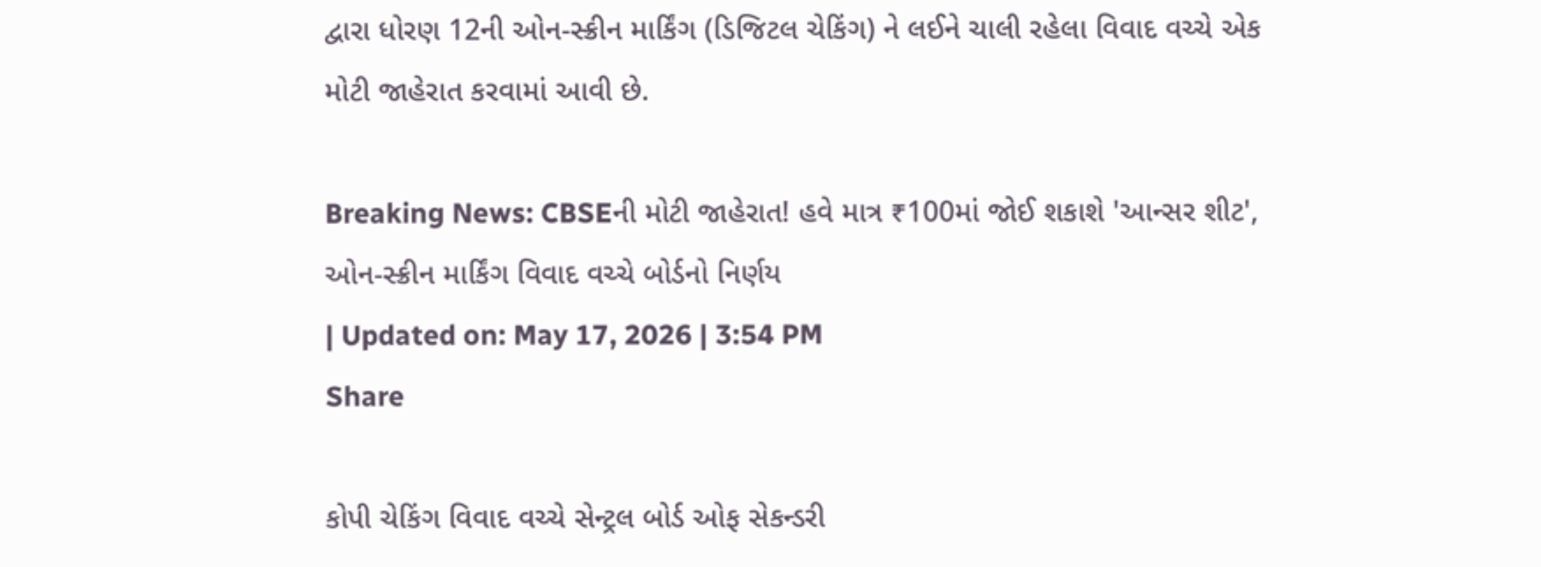દ્વારા ધોરણ 12ની ઓન-સ્ક્રીન માર્કિંગ (ડિજિટલ ચેકિંગ) ને લઈને ચાલી રહેલા વિવાદ વચ્ચે એક મોટી જાહેરાત કરવામાં આવી છે.

Breaking News: CBSEની મોટી જાહેરાત! હવે માત્ર ₹100માં જોઈ શકાશે 'આન્સર શીટ', ઓન-સ્ક્રીન માર્કિંગ વિવાદ વચ્ચે બોર્ડનો નિર્ણય
| Updated on: May 17, 2026 | 3:54 PM
Share

કોપી ચેકિંગ વિવાદ વચ્ચે સેન્ટ્રલ બોર્ડ ઓફ સેકન્ડરી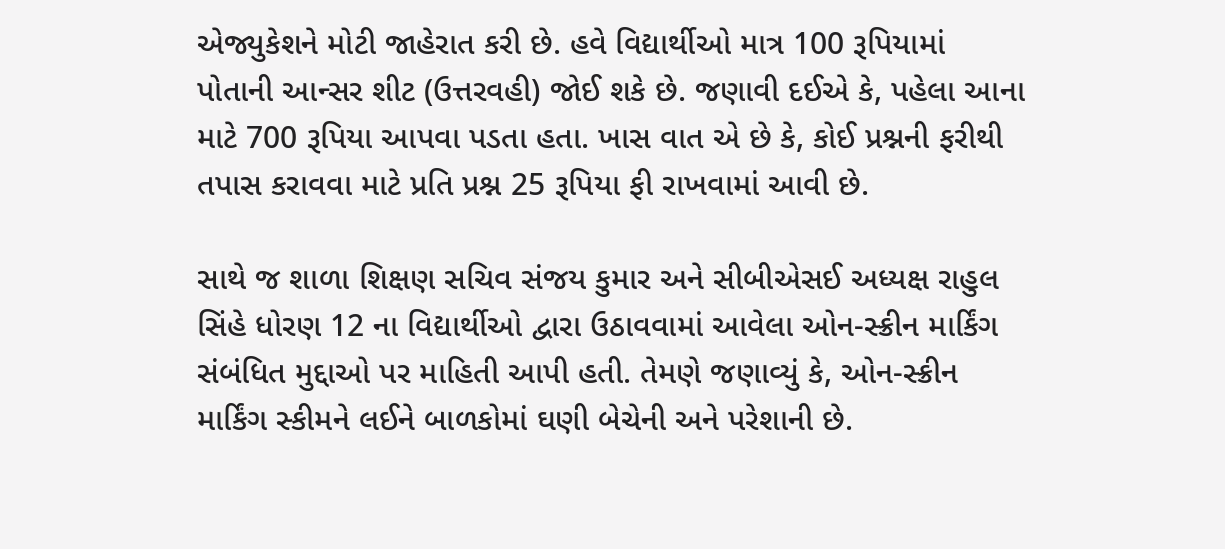એજ્યુકેશને મોટી જાહેરાત કરી છે. હવે વિદ્યાર્થીઓ માત્ર 100 રૂપિયામાં પોતાની આન્સર શીટ (ઉત્તરવહી) જોઈ શકે છે. જણાવી દઈએ કે, પહેલા આના માટે 700 રૂપિયા આપવા પડતા હતા. ખાસ વાત એ છે કે, કોઈ પ્રશ્નની ફરીથી તપાસ કરાવવા માટે પ્રતિ પ્રશ્ન 25 રૂપિયા ફી રાખવામાં આવી છે.

સાથે જ શાળા શિક્ષણ સચિવ સંજય કુમાર અને સીબીએસઈ અધ્યક્ષ રાહુલ સિંહે ધોરણ 12 ના વિદ્યાર્થીઓ દ્વારા ઉઠાવવામાં આવેલા ઓન-સ્ક્રીન માર્કિંગ સંબંધિત મુદ્દાઓ પર માહિતી આપી હતી. તેમણે જણાવ્યું કે, ઓન-સ્ક્રીન માર્કિંગ સ્કીમને લઈને બાળકોમાં ઘણી બેચેની અને પરેશાની છે.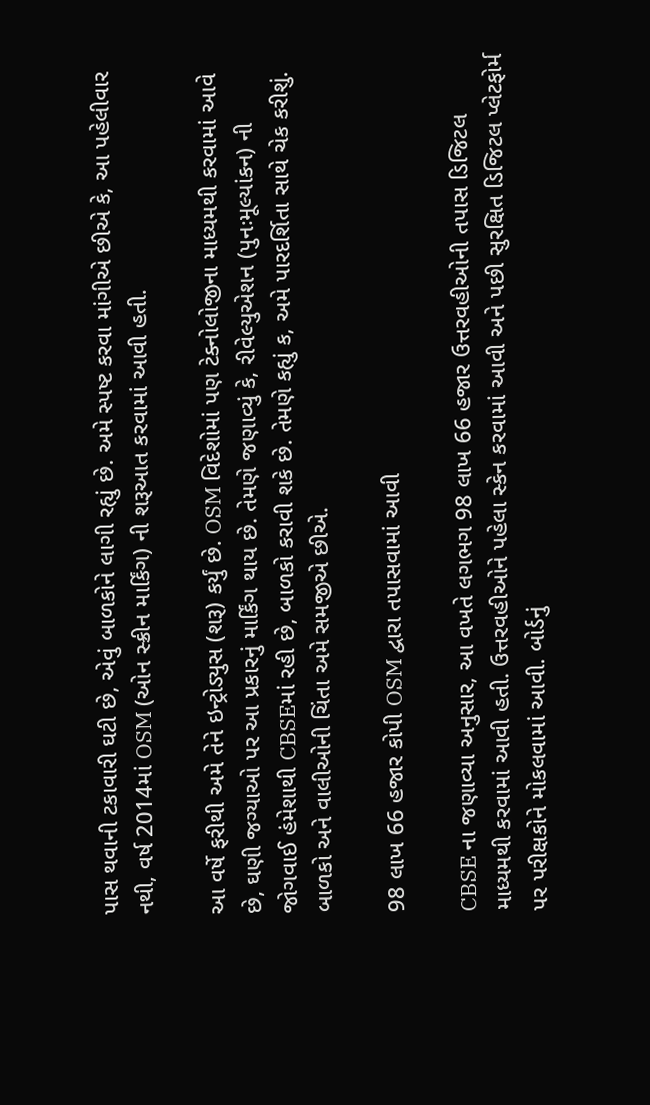પાસ થવાની ટકાવારી ઘટી છે, એવું બાળકોને લાગી રહ્યું છે. અમે સ્પષ્ટ કરવા માંગીએ છીએ કે, આ પહેલીવાર નથી, વર્ષ 2014માં OSM (ઓન સ્ક્રીન માર્કિંગ) ની શરૂઆત કરવામાં આવી હતી.

આ વર્ષે ફરીથી અમે તેને ઇન્ટ્રોડ્યુસ (શરૂ) કર્યું છે. OSM વિદેશોમાં પણ ટેક્નોલોજીના માધ્યમથી કરવામાં આવે છે, ઘણી જગ્યાઓ પર આ પ્રકારનું માર્કિંગ થાય છે. તેમણે જણાવ્યું કે, રીવેલ્યુએશન (પુનઃમૂલ્યાંકન) ની જોગવાઈ હંમેશાથી CBSEમાં રહી છે, બાળકો કરાવી શકે છે. તેમણે કહ્યું ક, અમે પારદર્શિતા સાથે ચેક કરીશું. બાળકો અને વાલીઓની ચિંતા અમે સમજીએ છીએ.

98 લાખ 66 હજાર કોપી OSM દ્વારા તપાસવામાં આવી

CBSE ના જણાવ્યા અનુસાર, આ વખતે લગભગ 98 લાખ 66 હજાર ઉત્તરવહીઓની તપાસ ડિજિટલ માધ્યમથી કરવામાં આવી હતી. ઉત્તરવહીઓને પહેલા સ્કેન કરવામાં આવી અને પછી સુરક્ષિત ડિજિટલ પ્લેટફોર્મ પર પરીક્ષકોને મોકલવામાં આવી. બોર્ડનું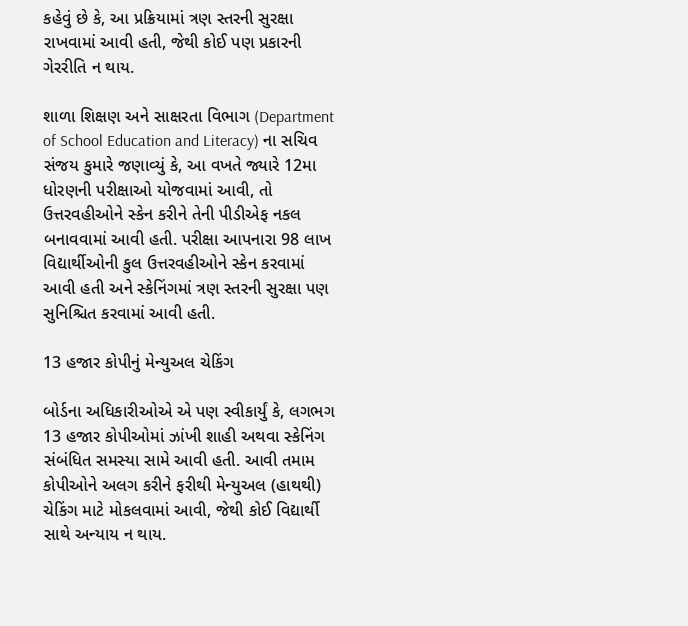કહેવું છે કે, આ પ્રક્રિયામાં ત્રણ સ્તરની સુરક્ષા રાખવામાં આવી હતી, જેથી કોઈ પણ પ્રકારની ગેરરીતિ ન થાય.

શાળા શિક્ષણ અને સાક્ષરતા વિભાગ (Department of School Education and Literacy) ના સચિવ સંજય કુમારે જણાવ્યું કે, આ વખતે જ્યારે 12મા ધોરણની પરીક્ષાઓ યોજવામાં આવી, તો ઉત્તરવહીઓને સ્કેન કરીને તેની પીડીએફ નકલ બનાવવામાં આવી હતી. પરીક્ષા આપનારા 98 લાખ વિદ્યાર્થીઓની કુલ ઉત્તરવહીઓને સ્કેન કરવામાં આવી હતી અને સ્કેનિંગમાં ત્રણ સ્તરની સુરક્ષા પણ સુનિશ્ચિત કરવામાં આવી હતી.

13 હજાર કોપીનું મેન્યુઅલ ચેકિંગ

બોર્ડના અધિકારીઓએ એ પણ સ્વીકાર્યું કે, લગભગ 13 હજાર કોપીઓમાં ઝાંખી શાહી અથવા સ્કેનિંગ સંબંધિત સમસ્યા સામે આવી હતી. આવી તમામ કોપીઓને અલગ કરીને ફરીથી મેન્યુઅલ (હાથથી) ચેકિંગ માટે મોકલવામાં આવી, જેથી કોઈ વિદ્યાર્થી સાથે અન્યાય ન થાય.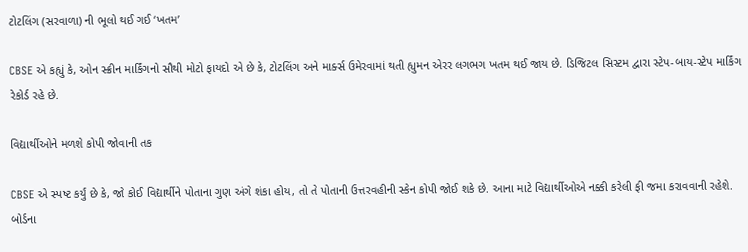ટોટલિંગ (સરવાળા) ની ભૂલો થઈ ગઈ ‘ખતમ’

CBSE એ કહ્યું કે, ઓન સ્ક્રીન માર્કિંગનો સૌથી મોટો ફાયદો એ છે કે, ટોટલિંગ અને માર્ક્સ ઉમેરવામાં થતી હ્યુમન એરર લગભગ ખતમ થઈ જાય છે. ડિજિટલ સિસ્ટમ દ્વારા સ્ટેપ-બાય-સ્ટેપ માર્કિંગ રેકોર્ડ રહે છે.

વિદ્યાર્થીઓને મળશે કોપી જોવાની તક

CBSE એ સ્પષ્ટ કર્યું છે કે, જો કોઈ વિદ્યાર્થીને પોતાના ગુણ અંગે શંકા હોય, તો તે પોતાની ઉત્તરવહીની સ્કેન કોપી જોઈ શકે છે. આના માટે વિદ્યાર્થીઓએ નક્કી કરેલી ફી જમા કરાવવાની રહેશે. બોર્ડના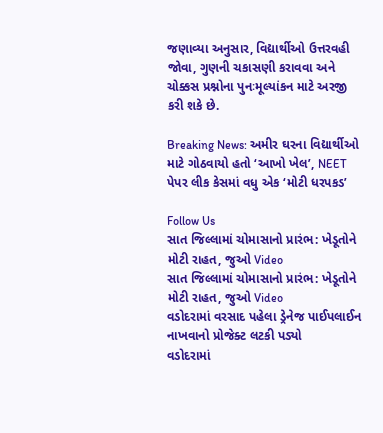જણાવ્યા અનુસાર, વિદ્યાર્થીઓ ઉત્તરવહી જોવા, ગુણની ચકાસણી કરાવવા અને ચોક્કસ પ્રશ્નોના પુનઃમૂલ્યાંકન માટે અરજી કરી શકે છે.

Breaking News: અમીર ઘરના વિદ્યાર્થીઓ માટે ગોઠવાયો હતો ‘આખો ખેલ’, NEET પેપર લીક કેસમાં વધુ એક ‘મોટી ધરપકડ’

Follow Us
સાત જિલ્લામાં ચોમાસાનો પ્રારંભ: ખેડૂતોને મોટી રાહત, જુઓ Video
સાત જિલ્લામાં ચોમાસાનો પ્રારંભ: ખેડૂતોને મોટી રાહત, જુઓ Video
વડોદરામાં વરસાદ પહેલા ડ્રેનેજ પાઈપલાઈન નાખવાનો પ્રોજેક્ટ લટકી પડ્યો
વડોદરામાં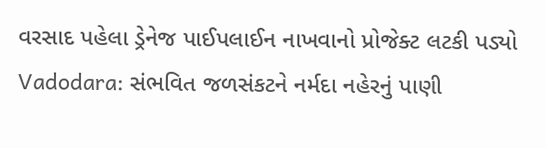વરસાદ પહેલા ડ્રેનેજ પાઈપલાઈન નાખવાનો પ્રોજેક્ટ લટકી પડ્યો
Vadodara: સંભવિત જળસંકટને નર્મદા નહેરનું પાણી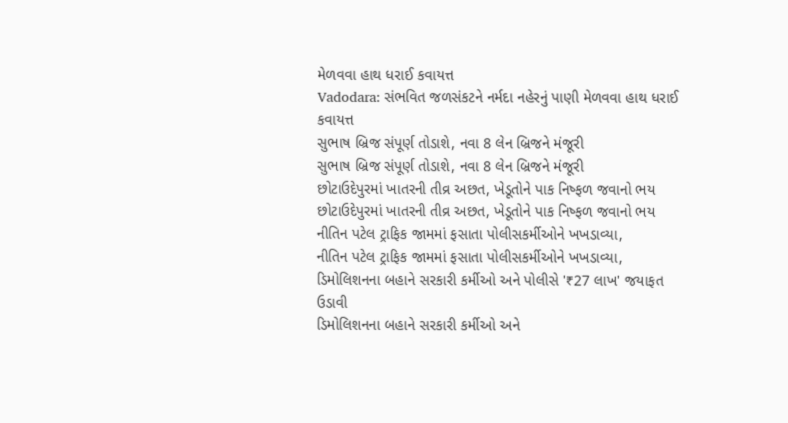મેળવવા હાથ ધરાઈ કવાયત્ત
Vadodara: સંભવિત જળસંકટને નર્મદા નહેરનું પાણી મેળવવા હાથ ધરાઈ કવાયત્ત
સુભાષ બ્રિજ સંપૂર્ણ તોડાશે, નવા 8 લેન બ્રિજને મંજૂરી
સુભાષ બ્રિજ સંપૂર્ણ તોડાશે, નવા 8 લેન બ્રિજને મંજૂરી
છોટાઉદેપુરમાં ખાતરની તીવ્ર અછત, ખેડૂતોને પાક નિષ્ફળ જવાનો ભય
છોટાઉદેપુરમાં ખાતરની તીવ્ર અછત, ખેડૂતોને પાક નિષ્ફળ જવાનો ભય
નીતિન પટેલ ટ્રાફિક જામમાં ફસાતા પોલીસકર્મીઓને ખખડાવ્યા,
નીતિન પટેલ ટ્રાફિક જામમાં ફસાતા પોલીસકર્મીઓને ખખડાવ્યા,
ડિમોલિશનના બહાને સરકારી કર્મીઓ અને પોલીસે '₹27 લાખ' જયાફત ઉડાવી
ડિમોલિશનના બહાને સરકારી કર્મીઓ અને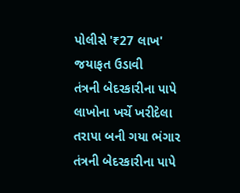પોલીસે '₹27 લાખ' જયાફત ઉડાવી
તંત્રની બેદરકારીના પાપે લાખોના ખર્ચે ખરીદેલા તરાપા બની ગયા ભંગાર
તંત્રની બેદરકારીના પાપે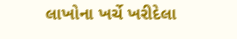લાખોના ખર્ચે ખરીદેલા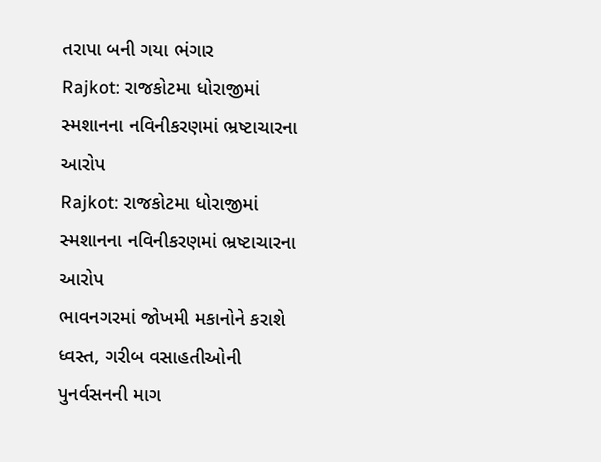તરાપા બની ગયા ભંગાર
Rajkot: રાજકોટમા ધોરાજીમાં સ્મશાનના નવિનીકરણમાં ભ્રષ્ટાચારના આરોપ
Rajkot: રાજકોટમા ધોરાજીમાં સ્મશાનના નવિનીકરણમાં ભ્રષ્ટાચારના આરોપ
ભાવનગરમાં જોખમી મકાનોને કરાશે ધ્વસ્ત, ગરીબ વસાહતીઓની પુનર્વસનની માગ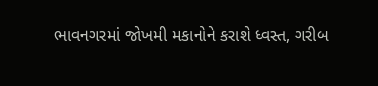ભાવનગરમાં જોખમી મકાનોને કરાશે ધ્વસ્ત, ગરીબ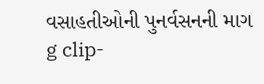વસાહતીઓની પુનર્વસનની માગ
g clip-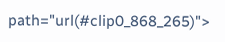path="url(#clip0_868_265)">